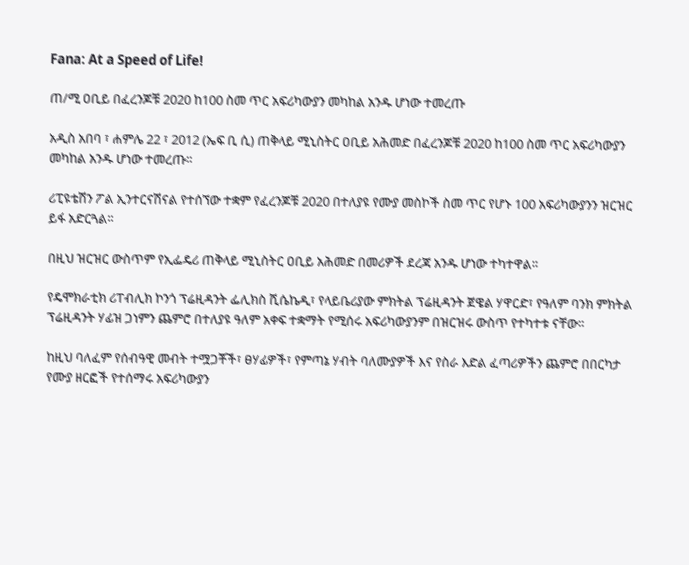Fana: At a Speed of Life!

ጠ/ሚ ዐቢይ በፈረንጆቹ 2020 ከ100 ስመ ጥር አፍሪካውያን መካከል አንዱ ሆነው ተመረጡ

አዲስ አበባ ፣ ሐምሌ 22 ፣ 2012 (ኤፍ ቢ ሲ) ጠቅላይ ሚኒስትር ዐቢይ አሕመድ በፈረንጆቹ 2020 ከ100 ስመ ጥር አፍሪካውያን መካከል አንዱ ሆነው ተመረጡ፡፡

ሪፒዩቴሽን ፖል ኢንተርናሽናል የተሰኘው ተቋም የፈረንጆቹ 2020 በተለያዩ የሙያ መስኮች ስመ ጥር የሆኑ 100 አፍሪካውያንን ዝርዝር ይፋ አድርጓል፡፡

በዚህ ዝርዝር ውስጥም የኢፌዴሪ ጠቅላይ ሚኒስትር ዐቢይ አሕመድ በመሪዎች ደረጃ አንዱ ሆነው ተካተዋል፡፡

የዴሞክራቲክ ሪፐብሊክ ኮንጎ ፕሬዚዳንት ፌሊክስ ሺሴኬዲ፣ የላይቤሪያው ምክትል ፕሬዚዳንት ጀዌል ሃዋርድ፣ የዓለም ባንክ ምክትል ፕሬዚዳንት ሃፊዝ ጋነምን ጨምሮ በተለያዩ ዓለም አቀፍ ተቋማት የሚሰሩ አፍሪካውያንም በዝርዝሩ ውስጥ የተካተቱ ናቸው፡፡

ከዚህ ባለፈም የሰብዓዊ መብት ተሟጋቾች፣ ፀሃፊዎች፣ የምጣኔ ሃብት ባለሙያዎች እና የስራ እድል ፈጣሪዎችን ጨምሮ በበርካታ የሙያ ዘርፎች የተሰማሩ አፍሪካውያን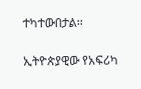ተካተውበታል፡፡

ኢትዮጵያዊው የአፍሪካ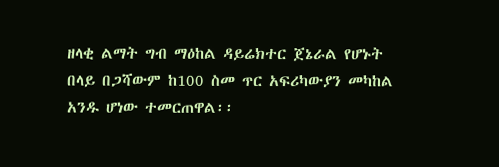ዘላቂ ልማት ግብ ማዕከል ዳይሬክተር ጀኔራል የሆኑት በላይ በጋሻውም ከ100 ስመ ጥር አፍሪካውያን መካከል አንዱ ሆነው ተመርጠዋል፡፡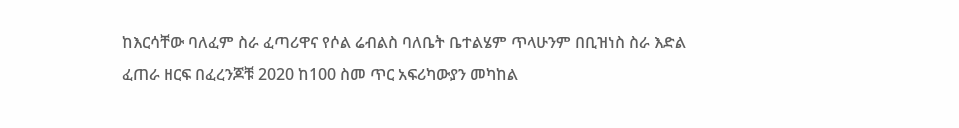ከእርሳቸው ባለፈም ስራ ፈጣሪዋና የሶል ሬብልስ ባለቤት ቤተልሄም ጥላሁንም በቢዝነስ ስራ እድል ፈጠራ ዘርፍ በፈረንጆቹ 2020 ከ100 ስመ ጥር አፍሪካውያን መካከል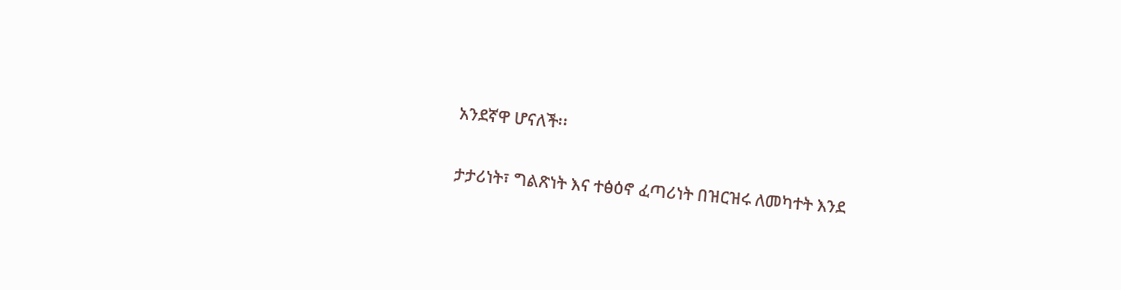አንደኛዋ ሆናለች፡፡

ታታሪነት፣ ግልጽነት እና ተፅዕኖ ፈጣሪነት በዝርዝሩ ለመካተት እንደ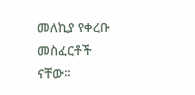መለኪያ የቀረቡ መስፈርቶች ናቸው፡፡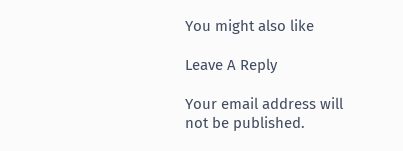You might also like

Leave A Reply

Your email address will not be published.